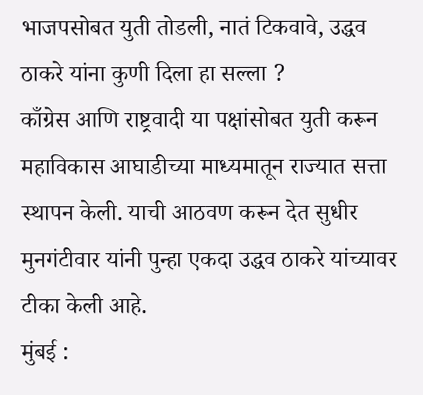भाजपसोबत युती तोडली, नातं टिकवावे, उद्धव ठाकरे यांना कुणी दिला हा सल्ला ?
काँग्रेस आणि राष्ट्रवादी या पक्षांसोबत युती करून महाविकास आघाडीच्या माध्यमातून राज्यात सत्ता स्थापन केली. याची आठवण करून देत सुधीर मुनगंटीवार यांनी पुन्हा एकदा उद्धव ठाकरे यांच्यावर टीका केली आहे.
मुंबई :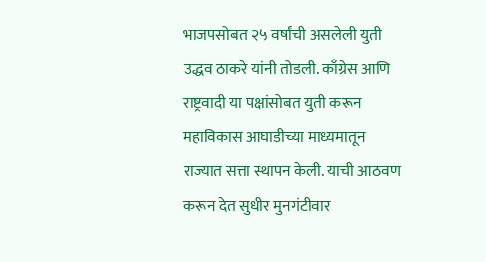भाजपसोबत २५ वर्षांची असलेली युती उद्धव ठाकरे यांनी तोडली. काँग्रेस आणि राष्ट्रवादी या पक्षांसोबत युती करून महाविकास आघाडीच्या माध्यमातून राज्यात सत्ता स्थापन केली. याची आठवण करून देत सुधीर मुनगंटीवार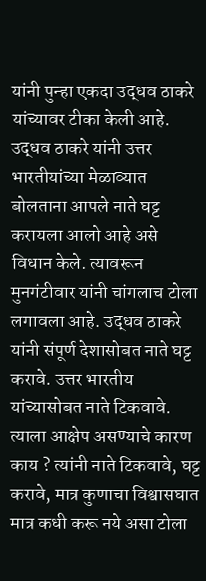यांनी पुन्हा एकदा उद्धव ठाकरे यांच्यावर टीका केली आहे. उद्धव ठाकरे यांनी उत्तर भारतीयांच्या मेळाव्यात बोलताना आपले नाते घट्ट करायला आलो आहे असे विधान केले. त्यावरून मुनगंटीवार यांनी चांगलाच टोला लगावला आहे. उद्धव ठाकरे यांनी संपूर्ण देशासोबत नाते घट्ट करावे. उत्तर भारतीय यांच्यासोबत नाते टिकवावे. त्याला आक्षेप असण्याचे कारण काय ? त्यांनी नाते टिकवावे, घट्ट करावे, मात्र कुणाचा विश्वासघात मात्र कधी करू नये असा टोला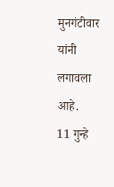मुनगंटीवार यांनी लगावला आहे.
11 गुन्हे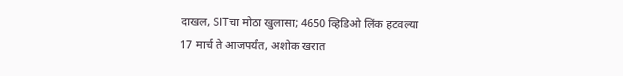दाखल, SITचा मोठा खुलासा; 4650 व्हिडिओ लिंक हटवल्या
17 मार्च ते आजपर्यंत, अशोक खरात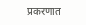प्रकरणात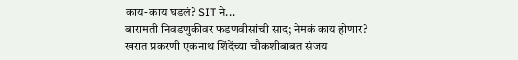काय-काय घडलं? SIT ने...
बारामती निवडणुकीवर फडणवीसांची साद; नेमकं काय होणार?
खरात प्रकरणी एकनाथ शिंदेंच्या चौकशीबाबत संजय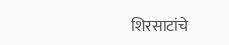शिरसाटांचे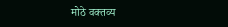मोठे वक्तव्य